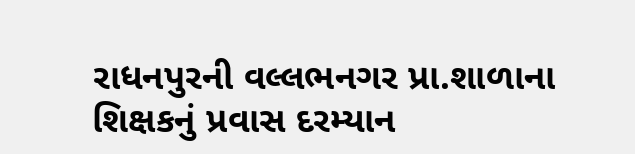રાધનપુરની વલ્લભનગર પ્રા.શાળાના શિક્ષકનું પ્રવાસ દરમ્યાન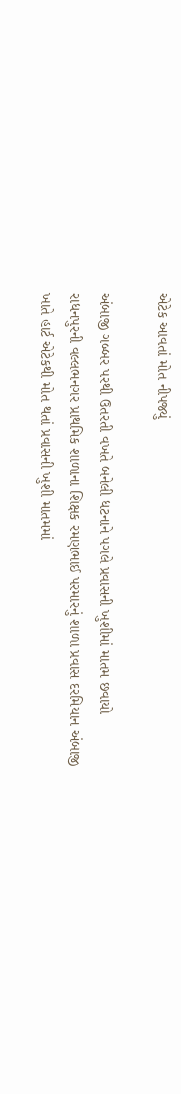એટેક આવતાં મોત નીપજ્યું

અંબાજી ગબ્બર પરથી ઉતરતી વખતે બનેલી ધટનાને પગલે પ્રવાસની ખુશીમાં માતમ છવાયો
રાધનપુરની વલ્લભનગર પ્રાથમિક શાળાના શિક્ષક રમણભાઈ પરમારનું શાળા પ્રવાસ દરમિયાન અંબાજી ખાતે હાર્ટ એટેકથી મોત થતાં પ્રવાસની ખુશી માતમમાં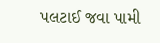પલટાઈ જવા પામી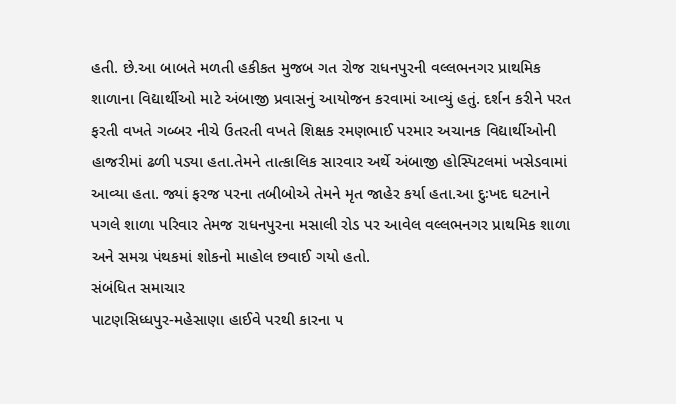હતી. છે.આ બાબતે મળતી હકીકત મુજબ ગત રોજ રાધનપુરની વલ્લભનગર પ્રાથમિક શાળાના વિદ્યાર્થીઓ માટે અંબાજી પ્રવાસનું આયોજન કરવામાં આવ્યું હતું. દર્શન કરીને પરત ફરતી વખતે ગબ્બર નીચે ઉતરતી વખતે શિક્ષક રમણભાઈ પરમાર અચાનક વિદ્યાર્થીઓની હાજરીમાં ઢળી પડ્યા હતા.તેમને તાત્કાલિક સારવાર અર્થે અંબાજી હોસ્પિટલમાં ખસેડવામાં આવ્યા હતા. જ્યાં ફરજ પરના તબીબોએ તેમને મૃત જાહેર કર્યા હતા.આ દુઃખદ ઘટનાને પગલે શાળા પરિવાર તેમજ રાધનપુરના મસાલી રોડ પર આવેલ વલ્લભનગર પ્રાથમિક શાળા અને સમગ્ર પંથકમાં શોકનો માહોલ છવાઈ ગયો હતો.
સંબંધિત સમાચાર
પાટણસિધ્ધપુર-મહેસાણા હાઈવે પરથી કારના ૫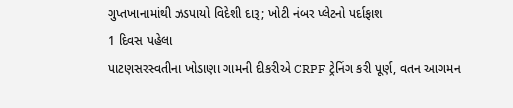ગુપ્તખાનામાંથી ઝડપાયો વિદેશી દારૂ; ખોટી નંબર પ્લેટનો પર્દાફાશ
1 દિવસ પહેલા
પાટણસરસ્વતીના ખોડાણા ગામની દીકરીએ CRPF ટ્રેનિંગ કરી પૂર્ણ, વતન આગમન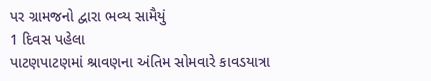પર ગ્રામજનો દ્વારા ભવ્ય સામૈયું
1 દિવસ પહેલા
પાટણપાટણમાં શ્રાવણના અંતિમ સોમવારે કાવડયાત્રા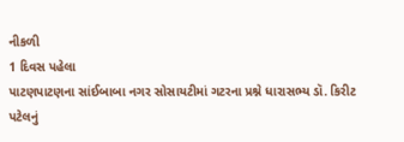નીકળી
1 દિવસ પહેલા
પાટણપાટણના સાંઈબાબા નગર સોસાયટીમાં ગટરના પ્રશ્ને ધારાસભ્ય ડૉ. કિરીટ પટેલનું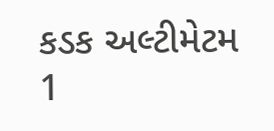કડક અલ્ટીમેટમ
1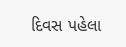દિવસ પહેલા